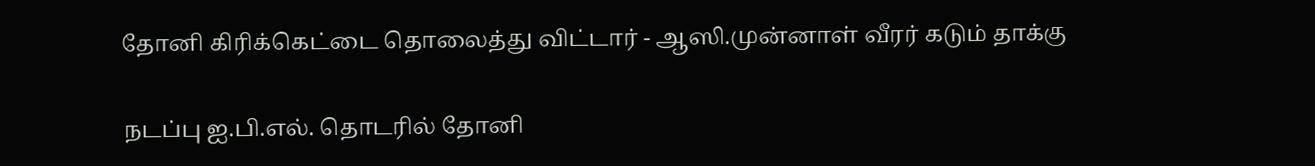தோனி கிரிக்கெட்டை தொலைத்து விட்டார் - ஆஸி.முன்னாள் வீரர் கடும் தாக்கு

நடப்பு ஐ.பி.எல். தொடரில் தோனி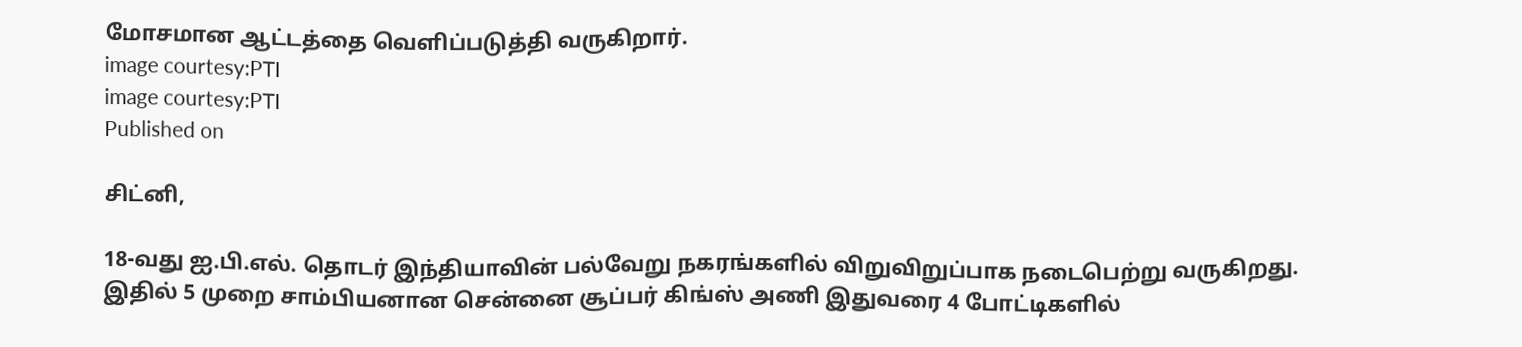மோசமான ஆட்டத்தை வெளிப்படுத்தி வருகிறார்.
image courtesy:PTI
image courtesy:PTI
Published on

சிட்னி,

18-வது ஐ.பி.எல். தொடர் இந்தியாவின் பல்வேறு நகரங்களில் விறுவிறுப்பாக நடைபெற்று வருகிறது. இதில் 5 முறை சாம்பியனான சென்னை சூப்பர் கிங்ஸ் அணி இதுவரை 4 போட்டிகளில்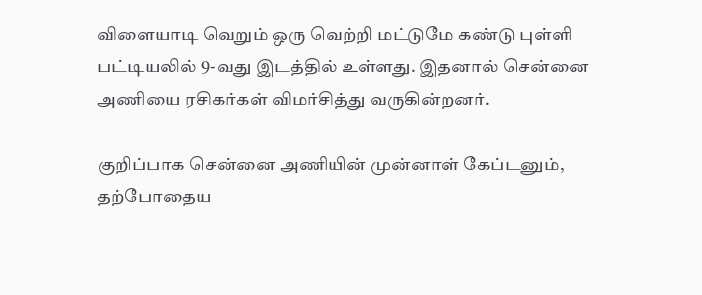விளையாடி வெறும் ஒரு வெற்றி மட்டுமே கண்டு புள்ளி பட்டியலில் 9-வது இடத்தில் உள்ளது. இதனால் சென்னை அணியை ரசிகர்கள் விமர்சித்து வருகின்றனர்.

குறிப்பாக சென்னை அணியின் முன்னாள் கேப்டனும், தற்போதைய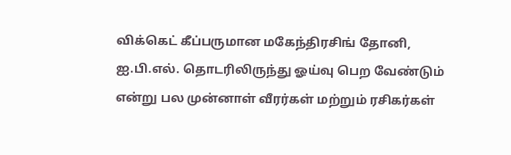விக்கெட் கீப்பருமான மகேந்திரசிங் தோனி, ஐ.பி.எல். தொடரிலிருந்து ஓய்வு பெற வேண்டும் என்று பல முன்னாள் வீரர்கள் மற்றும் ரசிகர்கள்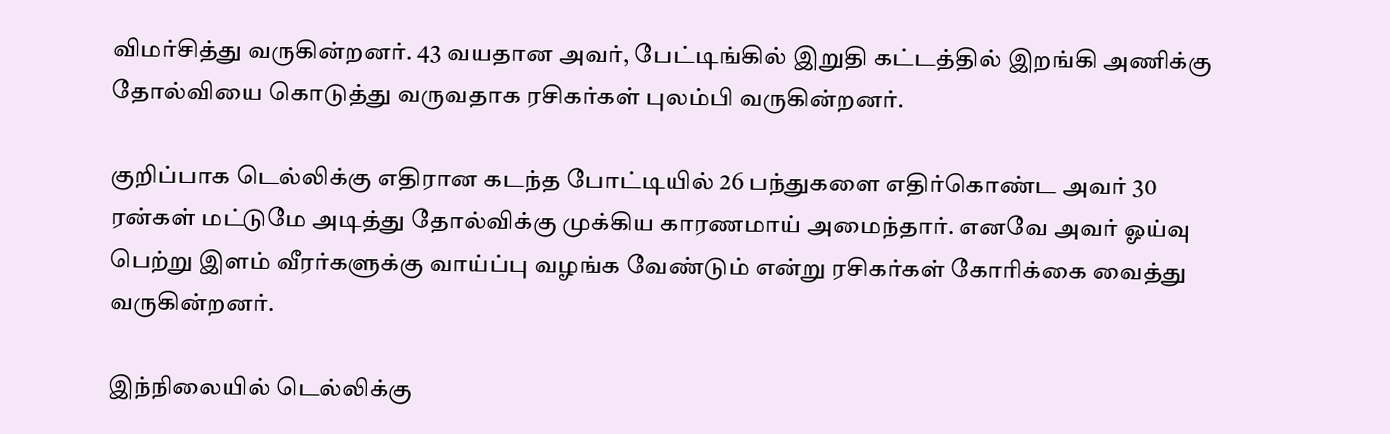விமர்சித்து வருகின்றனர். 43 வயதான அவர், பேட்டிங்கில் இறுதி கட்டத்தில் இறங்கி அணிக்கு தோல்வியை கொடுத்து வருவதாக ரசிகர்கள் புலம்பி வருகின்றனர்.

குறிப்பாக டெல்லிக்கு எதிரான கடந்த போட்டியில் 26 பந்துகளை எதிர்கொண்ட அவர் 30 ரன்கள் மட்டுமே அடித்து தோல்விக்கு முக்கிய காரணமாய் அமைந்தார். எனவே அவர் ஓய்வு பெற்று இளம் வீரர்களுக்கு வாய்ப்பு வழங்க வேண்டும் என்று ரசிகர்கள் கோரிக்கை வைத்து வருகின்றனர்.

இந்நிலையில் டெல்லிக்கு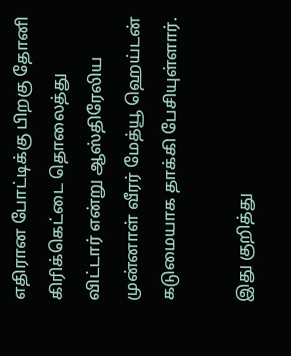எதிரான போட்டிக்கு பிறகு தோனி கிரிக்கெட்டை தொலைத்து விட்டார் என்று ஆஸ்திரேலிய முன்னாள் வீரர் மேத்யூ ஹெய்டன் கடுமையாக தாக்கி பேசியுள்ளார்.

இது குறித்து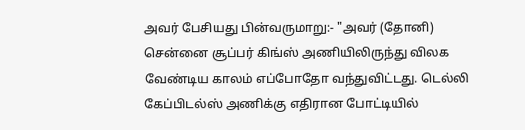அவர் பேசியது பின்வருமாறு:- "அவர் (தோனி) சென்னை சூப்பர் கிங்ஸ் அணியிலிருந்து விலக வேண்டிய காலம் எப்போதோ வந்துவிட்டது. டெல்லி கேப்பிடல்ஸ் அணிக்கு எதிரான போட்டியில்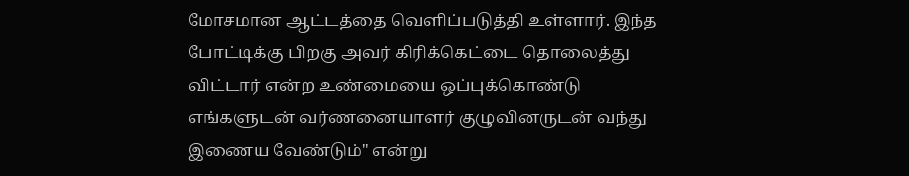மோசமான ஆட்டத்தை வெளிப்படுத்தி உள்ளார். இந்த போட்டிக்கு பிறகு அவர் கிரிக்கெட்டை தொலைத்து விட்டார் என்ற உண்மையை ஒப்புக்கொண்டு எங்களுடன் வர்ணனையாளர் குழுவினருடன் வந்து இணைய வேண்டும்" என்று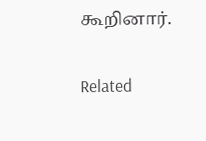கூறினார்.

Related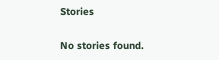Stories

No stories found.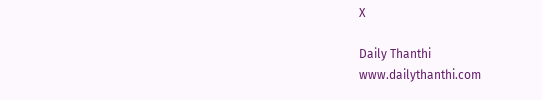X

Daily Thanthi
www.dailythanthi.com